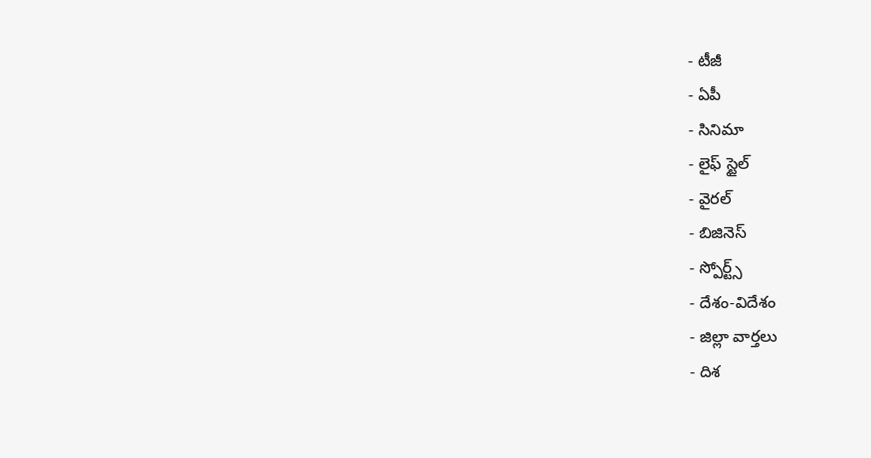- టీజీ
- ఏపీ
- సినిమా
- లైఫ్ స్టైల్
- వైరల్
- బిజినెస్
- స్పోర్ట్స్
- దేశం-విదేశం
- జిల్లా వార్తలు
- దిశ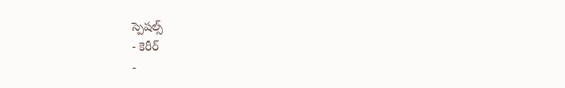స్పెషల్స్
- కెరీర్
-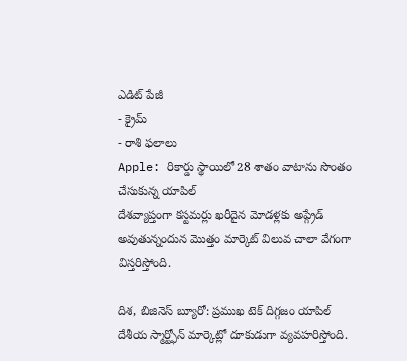ఎడిట్ పేజీ
- క్రైమ్
- రాశి ఫలాలు
Apple: రికార్డు స్థాయిలో 28 శాతం వాటాను సొంతం చేసుకున్న యాపిల్
దేశవ్యాప్తంగా కస్టమర్లు ఖరీదైన మోడళ్లకు అప్గ్రేడ్ అవుతున్నందున మొత్తం మార్కెట్ విలువ చాలా వేగంగా విస్తరిస్తోంది.

దిశ, బిజినెస్ బ్యూరో: ప్రముఖ టెక్ దిగ్గజం యాపిల్ దేశీయ స్మార్ట్ఫోన్ మార్కెట్లో దూకుడుగా వ్యవహరిస్తోంది.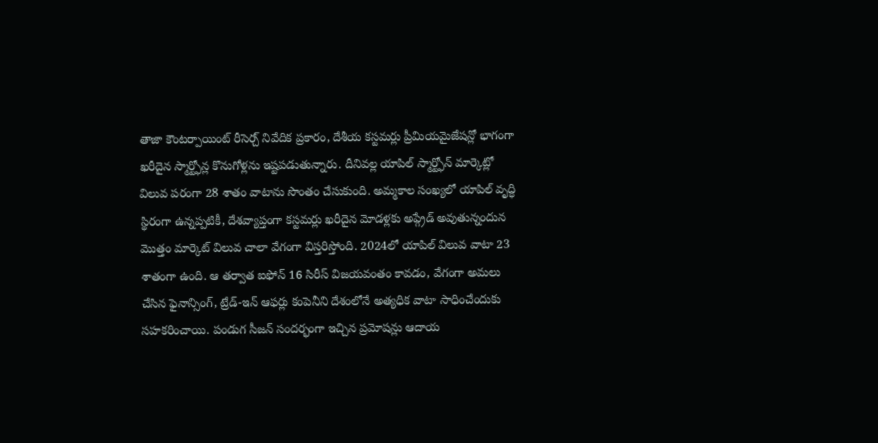తాజా కౌంటర్పాయింట్ రీసెర్చ్ నివేదిక ప్రకారం, దేశీయ కస్టమర్లు ప్రీమియమైజేషన్లో భాగంగా ఖరీదైన స్మార్ట్ఫోన్ల కొనుగోళ్లను ఇష్టపడుతున్నారు. దీనివల్ల యాపిల్ స్మార్ట్ఫోన్ మార్కెట్లో విలువ పరంగా 28 శాతం వాటాను సొంతం చేసుకుంది. అమ్మకాల సంఖ్యలో యాపిల్ వృద్ధి స్థిరంగా ఉన్నప్పటికీ, దేశవ్యాప్తంగా కస్టమర్లు ఖరీదైన మోడళ్లకు అప్గ్రేడ్ అవుతున్నందున మొత్తం మార్కెట్ విలువ చాలా వేగంగా విస్తరిస్తోంది. 2024లో యాపిల్ విలువ వాటా 23 శాతంగా ఉంది. ఆ తర్వాత ఐఫోన్ 16 సిరీస్ విజయవంతం కావడం, వేగంగా అమలు చేసిన ఫైనాన్సింగ్, ట్రేడ్-ఇన్ ఆఫర్లు కంపెనీని దేశంలోనే అత్యధిక వాటా సాధించేందుకు సహకరించాయి. పండుగ సీజన్ సందర్భంగా ఇచ్చిన ప్రమోషన్లు ఆదాయ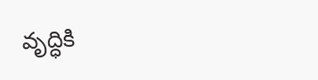వృద్ధికి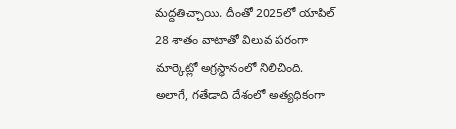మద్దతిచ్చాయి. దీంతో 2025లో యాపిల్ 28 శాతం వాటాతో విలువ పరంగా మార్కెట్లో అగ్రస్థానంలో నిలిచింది. అలాగే, గతేడాది దేశంలో అత్యధికంగా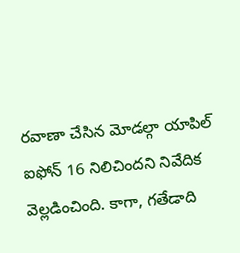రవాణా చేసిన మోడల్గా యాపిల్ ఐఫోన్ 16 నిలిచిందని నివేదిక వెల్లడించింది. కాగా, గతేడాది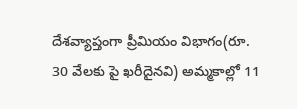దేశవ్యాప్తంగా ప్రీమియం విభాగం(రూ. 30 వేలకు పై ఖరీదైనవి) అమ్మకాల్లో 11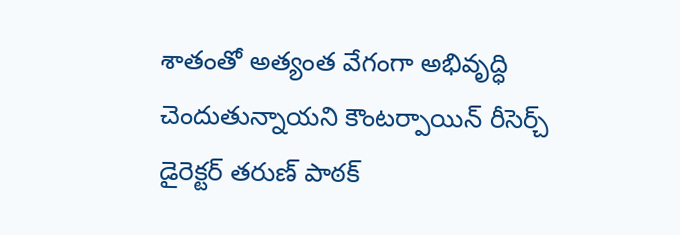శాతంతో అత్యంత వేగంగా అభివృద్ధి చెందుతున్నాయని కౌంటర్పాయిన్ రీసెర్చ్ డైరెక్టర్ తరుణ్ పాఠక్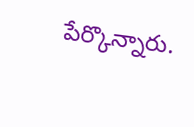పేర్కొన్నారు.